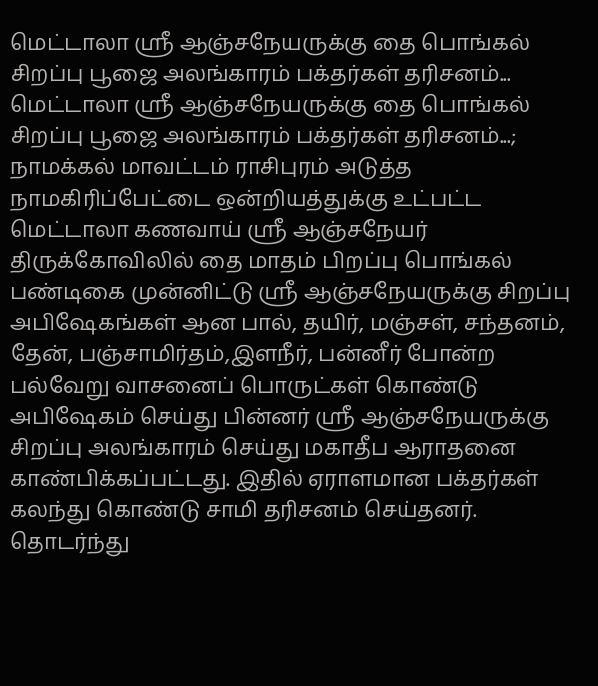மெட்டாலா ஸ்ரீ ஆஞ்சநேயருக்கு தை பொங்கல் சிறப்பு பூஜை அலங்காரம் பக்தர்கள் தரிசனம்...
மெட்டாலா ஸ்ரீ ஆஞ்சநேயருக்கு தை பொங்கல் சிறப்பு பூஜை அலங்காரம் பக்தர்கள் தரிசனம்...;
நாமக்கல் மாவட்டம் ராசிபுரம் அடுத்த நாமகிரிப்பேட்டை ஒன்றியத்துக்கு உட்பட்ட மெட்டாலா கணவாய் ஸ்ரீ ஆஞ்சநேயர் திருக்கோவிலில் தை மாதம் பிறப்பு பொங்கல் பண்டிகை முன்னிட்டு ஸ்ரீ ஆஞ்சநேயருக்கு சிறப்பு அபிஷேகங்கள் ஆன பால், தயிர், மஞ்சள், சந்தனம், தேன், பஞ்சாமிர்தம்,இளநீர், பன்னீர் போன்ற பல்வேறு வாசனைப் பொருட்கள் கொண்டு அபிஷேகம் செய்து பின்னர் ஸ்ரீ ஆஞ்சநேயருக்கு சிறப்பு அலங்காரம் செய்து மகாதீப ஆராதனை காண்பிக்கப்பட்டது. இதில் ஏராளமான பக்தர்கள் கலந்து கொண்டு சாமி தரிசனம் செய்தனர். தொடர்ந்து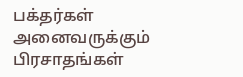பக்தர்கள் அனைவருக்கும் பிரசாதங்கள்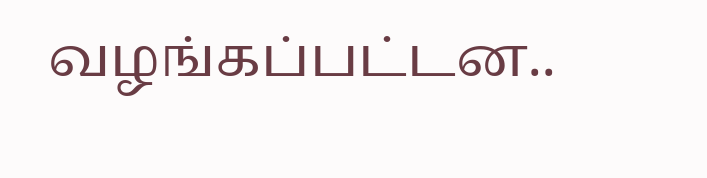வழங்கப்பட்டன..